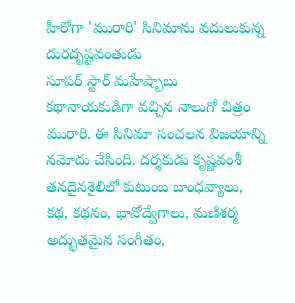హీరోగా 'మురారి' సినిమాను వదులుకున్న దురదృష్టవంతుడు
సూపర్ స్టార్ మహేష్బాబు కథానాయకుడిగా వచ్చిన నాలుగో చిత్రం మురారి. ఈ సినిమా సంచలన విజయాన్ని నమోదు చేసింది. దర్శకుడు కృష్ణవంశీ తనదైనశైలిలో కుటుంబ బాంధవ్యాలు, కథ, కథనం, భావోద్వేగాలు, మణిశర్మ అద్భుతమైన సంగీతం,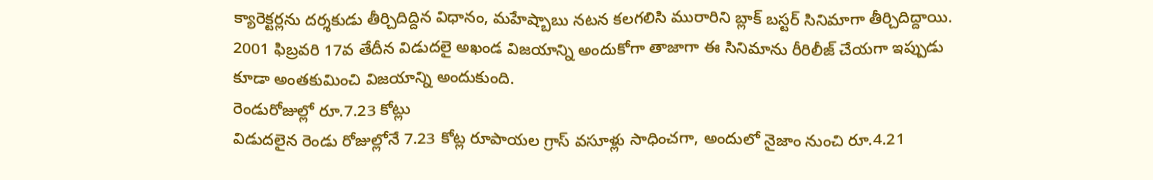క్యారెక్టర్లను దర్శకుడు తీర్చిదిద్దిన విధానం, మహేష్బాబు నటన కలగలిసి మురారిని బ్లాక్ బస్టర్ సినిమాగా తీర్చిదిద్దాయి. 2001 ఫిబ్రవరి 17వ తేదీన విడుదలై అఖండ విజయాన్ని అందుకోగా తాజాగా ఈ సినిమాను రీరిలీజ్ చేయగా ఇప్పుడు కూడా అంతకుమించి విజయాన్ని అందుకుంది.
రెండురోజుల్లో రూ.7.23 కోట్లు
విడుదలైన రెండు రోజుల్లోనే 7.23 కోట్ల రూపాయల గ్రాస్ వసూళ్లు సాధించగా, అందులో నైజాం నుంచి రూ.4.21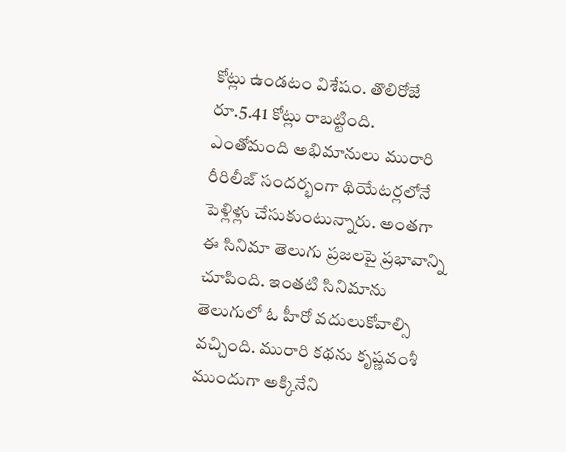కోట్లు ఉండటం విశేషం. తొలిరోజే రూ.5.41 కోట్లు రాబట్టింది. ఎంతోమంది అభిమానులు మురారి రీరిలీజ్ సందర్భంగా థియేటర్లలోనే పెళ్లిళ్లు చేసుకుంటున్నారు. అంతగా ఈ సినిమా తెలుగు ప్రజలపై ప్రభావాన్ని చూపింది. ఇంతటి సినిమాను తెలుగులో ఓ హీరో వదులుకోవాల్సి వచ్చింది. మురారి కథను కృష్ణవంశీ ముందుగా అక్కినేని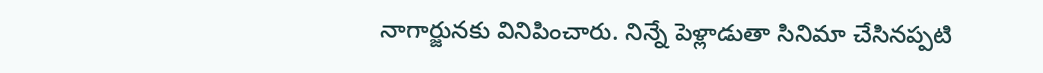నాగార్జునకు వినిపించారు. నిన్నే పెళ్లాడుతా సినిమా చేసినప్పటి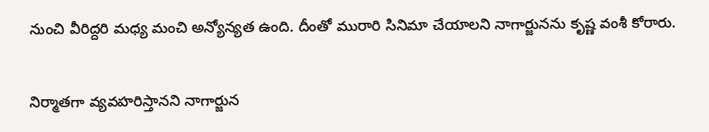నుంచి వీరిద్దరి మధ్య మంచి అన్యోన్యత ఉంది. దీంతో మురారి సినిమా చేయాలని నాగార్జునను కృష్ణ వంశీ కోరారు.

నిర్మాతగా వ్యవహరిస్తానని నాగార్జున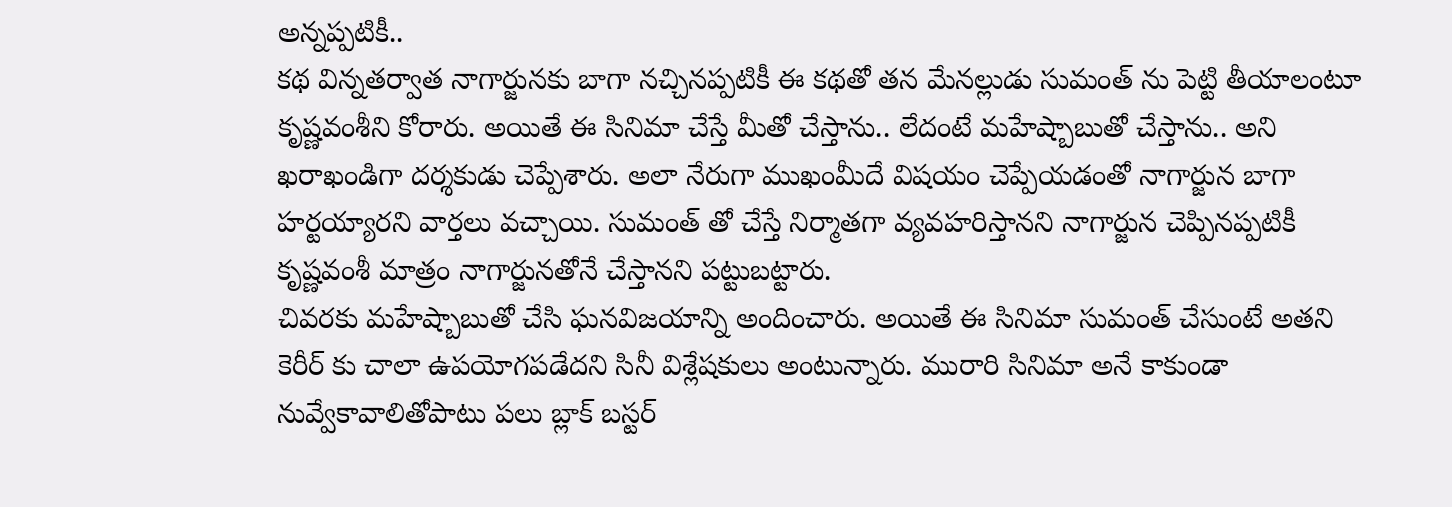అన్నప్పటికీ..
కథ విన్నతర్వాత నాగార్జునకు బాగా నచ్చినప్పటికీ ఈ కథతో తన మేనల్లుడు సుమంత్ ను పెట్టి తీయాలంటూ కృష్ణవంశీని కోరారు. అయితే ఈ సినిమా చేస్తే మీతో చేస్తాను.. లేదంటే మహేష్బాబుతో చేస్తాను.. అని ఖరాఖండిగా దర్శకుడు చెప్పేశారు. అలా నేరుగా ముఖంమీదే విషయం చెప్పేయడంతో నాగార్జున బాగా హర్టయ్యారని వార్తలు వచ్చాయి. సుమంత్ తో చేస్తే నిర్మాతగా వ్యవహరిస్తానని నాగార్జున చెప్పినప్పటికీ కృష్ణవంశీ మాత్రం నాగార్జునతోనే చేస్తానని పట్టుబట్టారు.
చివరకు మహేష్బాబుతో చేసి ఘనవిజయాన్ని అందించారు. అయితే ఈ సినిమా సుమంత్ చేసుంటే అతని కెరీర్ కు చాలా ఉపయోగపడేదని సినీ విశ్లేషకులు అంటున్నారు. మురారి సినిమా అనే కాకుండా నువ్వేకావాలితోపాటు పలు బ్లాక్ బస్టర్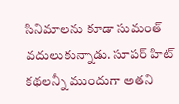సినిమాలను కూడా సుమంత్ వదులుకున్నాడు. సూపర్ హిట్ కథలన్నీ ముందుగా అతని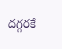దగ్గరకే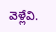వెళ్లేవి.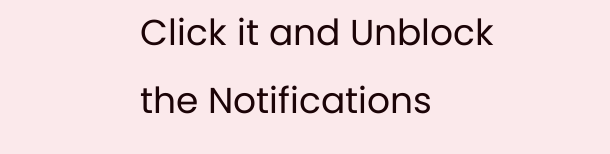Click it and Unblock the Notifications